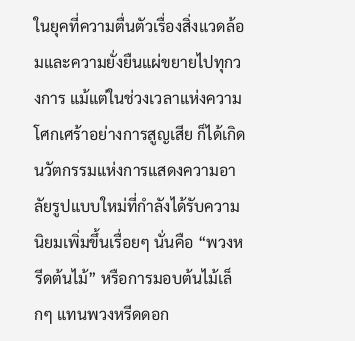ในยุคที่ความตื่นตัวเรื่องสิ่งแวดล้อมและความยั่งยืนแผ่ขยายไปทุกวงการ แม้แต่ในช่วงเวลาแห่งความโศกเศร้าอย่างการสูญเสีย ก็ได้เกิดนวัตกรรมแห่งการแสดงความอาลัยรูปแบบใหม่ที่กำลังได้รับความนิยมเพิ่มขึ้นเรื่อยๆ นั่นคือ “พวงหรีดต้นไม้” หรือการมอบต้นไม้เล็กๆ แทนพวงหรีดดอก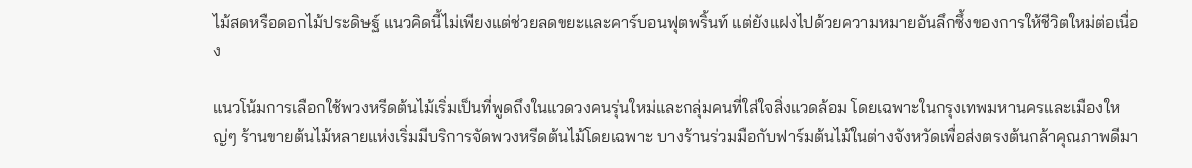ไม้สดหรือดอกไม้ประดิษฐ์ แนวคิดนี้ไม่เพียงแต่ช่วยลดขยะและคาร์บอนฟุตพริ้นท์ แต่ยังแฝงไปด้วยความหมายอันลึกซึ้งของการให้ชีวิตใหม่ต่อเนื่อง

แนวโน้มการเลือกใช้พวงหรีดต้นไม้เริ่มเป็นที่พูดถึงในแวดวงคนรุ่นใหม่และกลุ่มคนที่ใส่ใจสิ่งแวดล้อม โดยเฉพาะในกรุงเทพมหานครและเมืองใหญ่ๆ ร้านขายต้นไม้หลายแห่งเริ่มมีบริการจัดพวงหรีดต้นไม้โดยเฉพาะ บางร้านร่วมมือกับฟาร์มต้นไม้ในต่างจังหวัดเพื่อส่งตรงต้นกล้าคุณภาพดีมา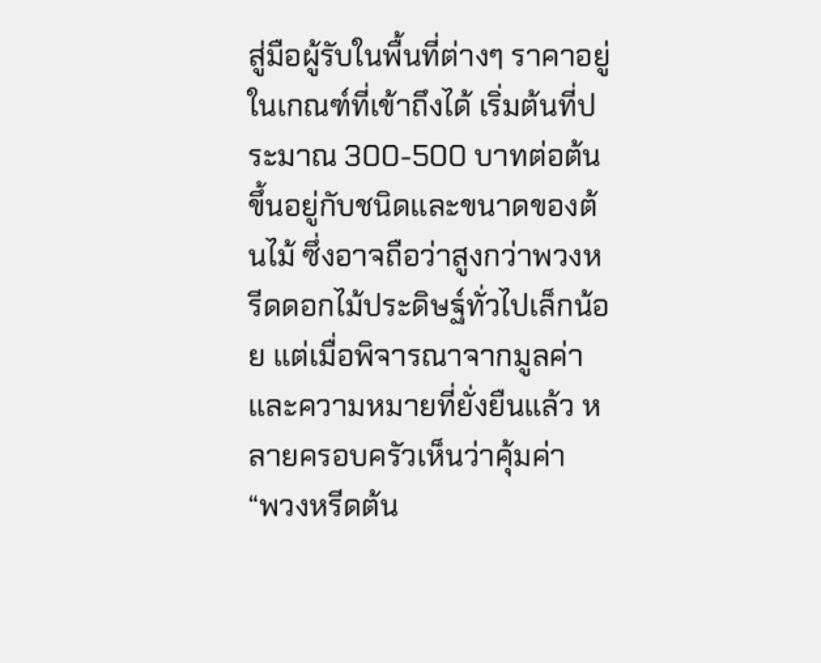สู่มือผู้รับในพื้นที่ต่างๆ ราคาอยู่ในเกณฑ์ที่เข้าถึงได้ เริ่มต้นที่ประมาณ 300-500 บาทต่อต้น ขึ้นอยู่กับชนิดและขนาดของต้นไม้ ซึ่งอาจถือว่าสูงกว่าพวงหรีดดอกไม้ประดิษฐ์ทั่วไปเล็กน้อย แต่เมื่อพิจารณาจากมูลค่าและความหมายที่ยั่งยืนแล้ว หลายครอบครัวเห็นว่าคุ้มค่า
“พวงหรีดต้น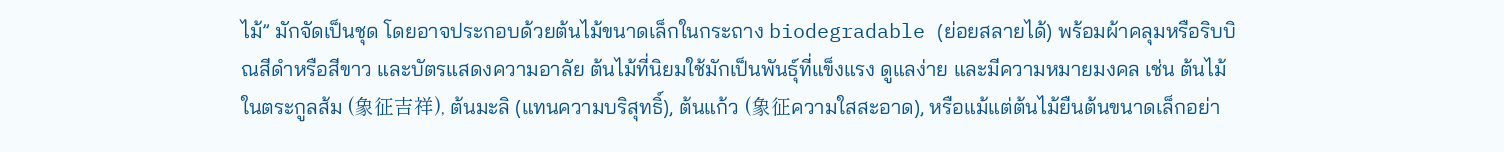ไม้” มักจัดเป็นชุด โดยอาจประกอบด้วยต้นไม้ขนาดเล็กในกระถาง biodegradable (ย่อยสลายได้) พร้อมผ้าคลุมหรือริบบิณสีดำหรือสีขาว และบัตรแสดงความอาลัย ต้นไม้ที่นิยมใช้มักเป็นพันธุ์ที่แข็งแรง ดูแลง่าย และมีความหมายมงคล เช่น ต้นไม้ในตระกูลส้ม (象征吉祥), ต้นมะลิ (แทนความบริสุทธิ์), ต้นแก้ว (象征ความใสสะอาด), หรือแม้แต่ต้นไม้ยืนต้นขนาดเล็กอย่า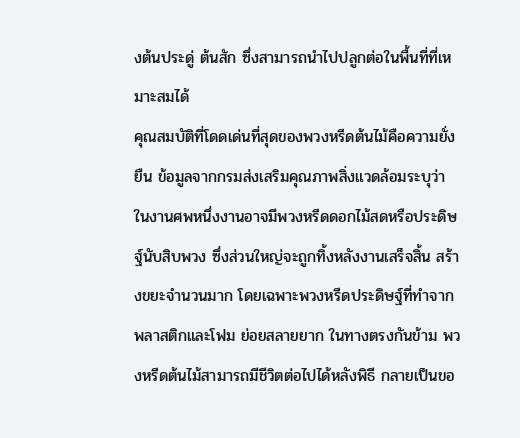งต้นประดู่ ต้นสัก ซึ่งสามารถนำไปปลูกต่อในพื้นที่ที่เหมาะสมได้
คุณสมบัติที่โดดเด่นที่สุดของพวงหรีดต้นไม้คือความยั่งยืน ข้อมูลจากกรมส่งเสริมคุณภาพสิ่งแวดล้อมระบุว่า ในงานศพหนึ่งงานอาจมีพวงหรีดดอกไม้สดหรือประดิษฐ์นับสิบพวง ซึ่งส่วนใหญ่จะถูกทิ้งหลังงานเสร็จสิ้น สร้างขยะจำนวนมาก โดยเฉพาะพวงหรีดประดิษฐ์ที่ทำจากพลาสติกและโฟม ย่อยสลายยาก ในทางตรงกันข้าม พวงหรีดต้นไม้สามารถมีชีวิตต่อไปได้หลังพิธี กลายเป็นขอ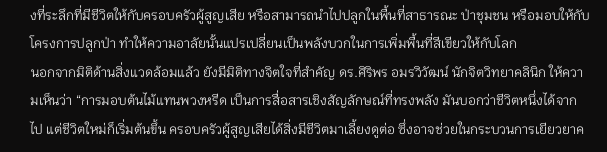งที่ระลึกที่มีชีวิตให้กับครอบครัวผู้สูญเสีย หรือสามารถนำไปปลูกในพื้นที่สาธารณะ ป่าชุมชน หรือมอบให้กับโครงการปลูกป่า ทำให้ความอาลัยนั้นแปรเปลี่ยนเป็นพลังบวกในการเพิ่มพื้นที่สีเขียวให้กับโลก
นอกจากมิติด้านสิ่งแวดล้อมแล้ว ยังมีมิติทางจิตใจที่สำคัญ ดร.ศิริพร อมรวิวัฒน์ นักจิตวิทยาคลินิก ให้ความเห็นว่า “การมอบต้นไม้แทนพวงหรีด เป็นการสื่อสารเชิงสัญลักษณ์ที่ทรงพลัง มันบอกว่าชีวิตหนึ่งได้จากไป แต่ชีวิตใหม่ก็เริ่มต้นขึ้น ครอบครัวผู้สูญเสียได้สิ่งมีชีวิตมาเลี้ยงดูต่อ ซึ่งอาจช่วยในกระบวนการเยียวยาค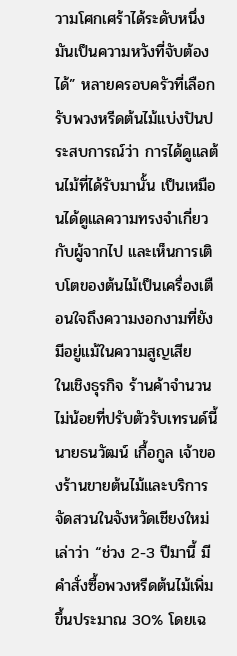วามโศกเศร้าได้ระดับหนึ่ง มันเป็นความหวังที่จับต้องได้” หลายครอบครัวที่เลือกรับพวงหรีดต้นไม้แบ่งปันประสบการณ์ว่า การได้ดูแลต้นไม้ที่ได้รับมานั้น เป็นเหมือนได้ดูแลความทรงจำเกี่ยวกับผู้จากไป และเห็นการเติบโตของต้นไม้เป็นเครื่องเตือนใจถึงความงอกงามที่ยังมีอยู่แม้ในความสูญเสีย
ในเชิงธุรกิจ ร้านค้าจำนวนไม่น้อยที่ปรับตัวรับเทรนด์นี้ นายธนวัฒน์ เกื้อกูล เจ้าของร้านขายต้นไม้และบริการจัดสวนในจังหวัดเชียงใหม่ เล่าว่า “ช่วง 2-3 ปีมานี้ มีคำสั่งซื้อพวงหรีดต้นไม้เพิ่มขึ้นประมาณ 30% โดยเฉ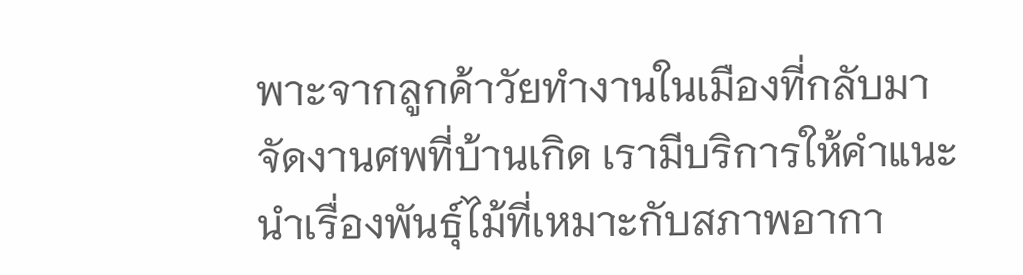พาะจากลูกค้าวัยทำงานในเมืองที่กลับมาจัดงานศพที่บ้านเกิด เรามีบริการให้คำแนะนำเรื่องพันธุ์ไม้ที่เหมาะกับสภาพอากา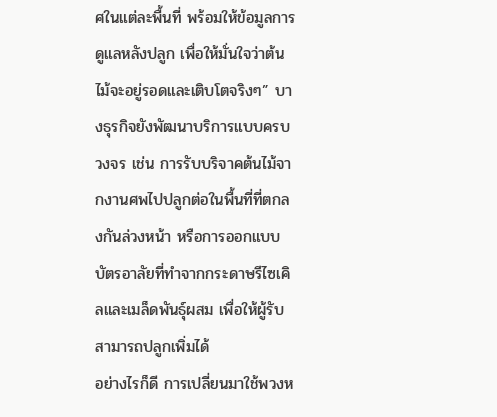ศในแต่ละพื้นที่ พร้อมให้ข้อมูลการดูแลหลังปลูก เพื่อให้มั่นใจว่าต้นไม้จะอยู่รอดและเติบโตจริงๆ” บางธุรกิจยังพัฒนาบริการแบบครบวงจร เช่น การรับบริจาคต้นไม้จากงานศพไปปลูกต่อในพื้นที่ที่ตกลงกันล่วงหน้า หรือการออกแบบบัตรอาลัยที่ทำจากกระดาษรีไซเคิลและเมล็ดพันธุ์ผสม เพื่อให้ผู้รับสามารถปลูกเพิ่มได้
อย่างไรก็ดี การเปลี่ยนมาใช้พวงห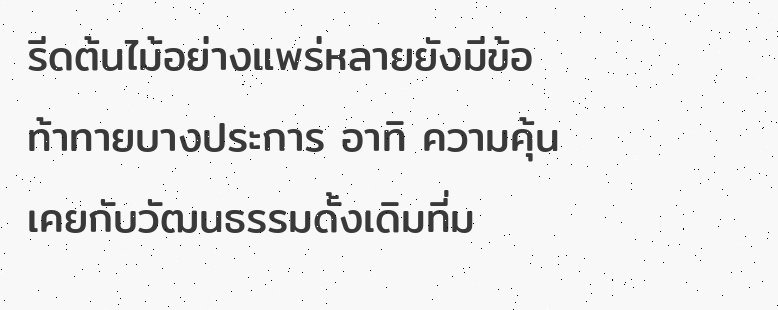รีดต้นไม้อย่างแพร่หลายยังมีข้อท้าทายบางประการ อาทิ ความคุ้นเคยกับวัฒนธรรมดั้งเดิมที่ม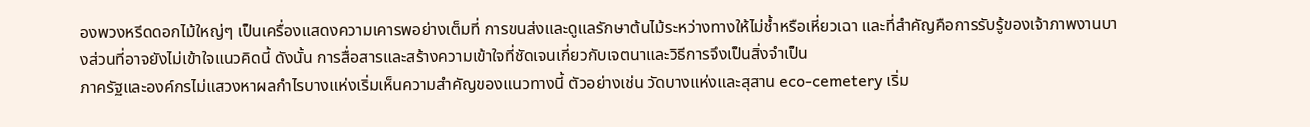องพวงหรีดดอกไม้ใหญ่ๆ เป็นเครื่องแสดงความเคารพอย่างเต็มที่ การขนส่งและดูแลรักษาต้นไม้ระหว่างทางให้ไม่ช้ำหรือเหี่ยวเฉา และที่สำคัญคือการรับรู้ของเจ้าภาพงานบางส่วนที่อาจยังไม่เข้าใจแนวคิดนี้ ดังนั้น การสื่อสารและสร้างความเข้าใจที่ชัดเจนเกี่ยวกับเจตนาและวิธีการจึงเป็นสิ่งจำเป็น
ภาครัฐและองค์กรไม่แสวงหาผลกำไรบางแห่งเริ่มเห็นความสำคัญของแนวทางนี้ ตัวอย่างเช่น วัดบางแห่งและสุสาน eco-cemetery เริ่ม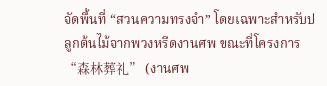จัดพื้นที่ “สวนความทรงจำ” โดยเฉพาะสำหรับปลูกต้นไม้จากพวงหรีดงานศพ ขณะที่โครงการ “森林葬礼” (งานศพ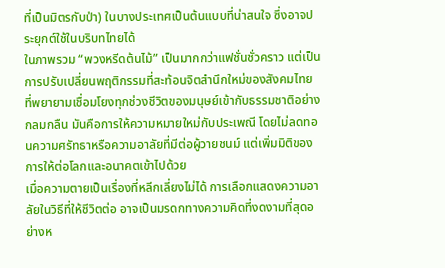ที่เป็นมิตรกับป่า) ในบางประเทศเป็นต้นแบบที่น่าสนใจ ซึ่งอาจประยุกต์ใช้ในบริบทไทยได้
ในภาพรวม “พวงหรีดต้นไม้” เป็นมากกว่าแฟชั่นชั่วคราว แต่เป็นการปรับเปลี่ยนพฤติกรรมที่สะท้อนจิตสำนึกใหม่ของสังคมไทย ที่พยายามเชื่อมโยงทุกช่วงชีวิตของมนุษย์เข้ากับธรรมชาติอย่างกลมกลืน มันคือการให้ความหมายใหม่กับประเพณี โดยไม่ลดทอนความศรัทธาหรือความอาลัยที่มีต่อผู้วายชนม์ แต่เพิ่มมิติของการให้ต่อโลกและอนาคตเข้าไปด้วย
เมื่อความตายเป็นเรื่องที่หลีกเลี่ยงไม่ได้ การเลือกแสดงความอาลัยในวิธีที่ให้ชีวิตต่อ อาจเป็นมรดกทางความคิดที่งดงามที่สุดอย่างห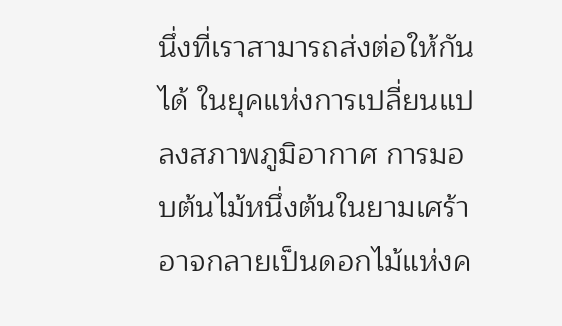นึ่งที่เราสามารถส่งต่อให้กันได้ ในยุคแห่งการเปลี่ยนแปลงสภาพภูมิอากาศ การมอบต้นไม้หนึ่งต้นในยามเศร้า อาจกลายเป็นดอกไม้แห่งค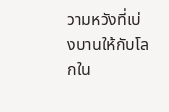วามหวังที่เบ่งบานให้กับโลกใน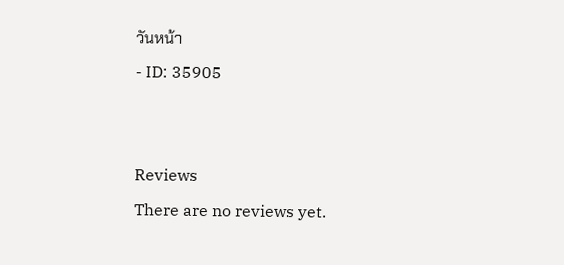วันหน้า
- ID: 35905


Reviews
There are no reviews yet.